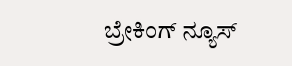ಬ್ರೇಕಿಂಗ್ ನ್ಯೂಸ್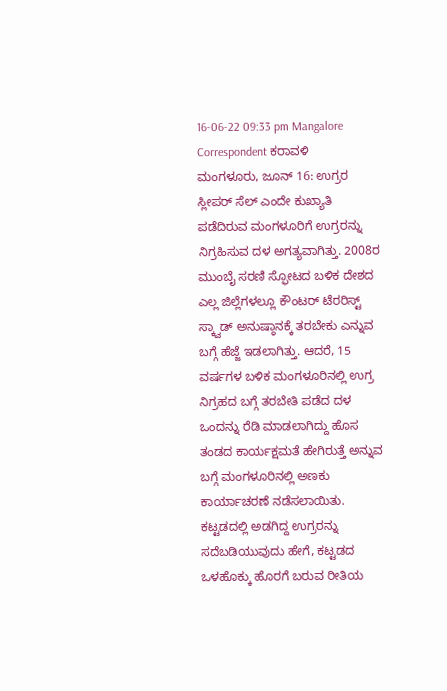16-06-22 09:33 pm Mangalore Correspondent ಕರಾವಳಿ
ಮಂಗಳೂರು, ಜೂನ್ 16: ಉಗ್ರರ ಸ್ಲೀಪರ್ ಸೆಲ್ ಎಂದೇ ಕುಖ್ಯಾತಿ ಪಡೆದಿರುವ ಮಂಗಳೂರಿಗೆ ಉಗ್ರರನ್ನು ನಿಗ್ರಹಿಸುವ ದಳ ಅಗತ್ಯವಾಗಿತ್ತು. 2008ರ ಮುಂಬೈ ಸರಣಿ ಸ್ಫೋಟದ ಬಳಿಕ ದೇಶದ ಎಲ್ಲ ಜಿಲ್ಲೆಗಳಲ್ಲೂ ಕೌಂಟರ್ ಟೆರರಿಸ್ಟ್ ಸ್ಕ್ವಾಡ್ ಅನುಷ್ಠಾನಕ್ಕೆ ತರಬೇಕು ಎನ್ನುವ ಬಗ್ಗೆ ಹೆಜ್ಜೆ ಇಡಲಾಗಿತ್ತು. ಆದರೆ, 15 ವರ್ಷಗಳ ಬಳಿಕ ಮಂಗಳೂರಿನಲ್ಲಿ ಉಗ್ರ ನಿಗ್ರಹದ ಬಗ್ಗೆ ತರಬೇತಿ ಪಡೆದ ದಳ ಒಂದನ್ನು ರೆಡಿ ಮಾಡಲಾಗಿದ್ದು ಹೊಸ ತಂಡದ ಕಾರ್ಯಕ್ಷಮತೆ ಹೇಗಿರುತ್ತೆ ಅನ್ನುವ ಬಗ್ಗೆ ಮಂಗಳೂರಿನಲ್ಲಿ ಅಣಕು ಕಾರ್ಯಾಚರಣೆ ನಡೆಸಲಾಯಿತು.
ಕಟ್ಟಡದಲ್ಲಿ ಅಡಗಿದ್ದ ಉಗ್ರರನ್ನು ಸದೆಬಡಿಯುವುದು ಹೇಗೆ, ಕಟ್ಟಡದ ಒಳಹೊಕ್ಕು ಹೊರಗೆ ಬರುವ ರೀತಿಯ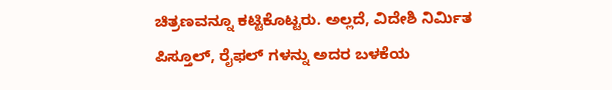ಚಿತ್ರಣವನ್ನೂ ಕಟ್ಟಿಕೊಟ್ಟರು. ಅಲ್ಲದೆ, ವಿದೇಶಿ ನಿರ್ಮಿತ ಪಿಸ್ತೂಲ್, ರೈಫಲ್ ಗಳನ್ನು ಅದರ ಬಳಕೆಯ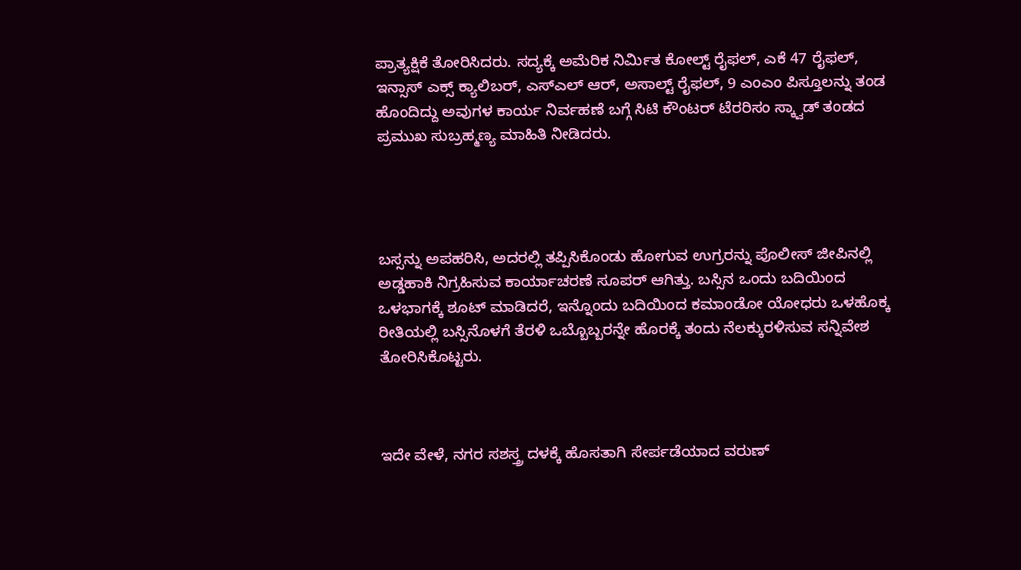ಪ್ರಾತ್ಯಕ್ಷಿಕೆ ತೋರಿಸಿದರು. ಸದ್ಯಕ್ಕೆ ಅಮೆರಿಕ ನಿರ್ಮಿತ ಕೋಲ್ಟ್ ರೈಫಲ್, ಎಕೆ 47 ರೈಫಲ್, ಇನ್ಸಾಸ್ ಎಕ್ಸ್ ಕ್ಯಾಲಿಬರ್, ಎಸ್ಎಲ್ ಆರ್, ಅಸಾಲ್ಟ್ ರೈಫಲ್, 9 ಎಂಎಂ ಪಿಸ್ತೂಲನ್ನು ತಂಡ ಹೊಂದಿದ್ದು ಅವುಗಳ ಕಾರ್ಯ ನಿರ್ವಹಣೆ ಬಗ್ಗೆ ಸಿಟಿ ಕೌಂಟರ್ ಟೆರರಿಸಂ ಸ್ಕ್ವಾಡ್ ತಂಡದ ಪ್ರಮುಖ ಸುಬ್ರಹ್ಮಣ್ಯ ಮಾಹಿತಿ ನೀಡಿದರು.




ಬಸ್ಸನ್ನು ಅಪಹರಿಸಿ, ಅದರಲ್ಲಿ ತಪ್ಪಿಸಿಕೊಂಡು ಹೋಗುವ ಉಗ್ರರನ್ನು ಪೊಲೀಸ್ ಜೀಪಿನಲ್ಲಿ ಅಡ್ಡಹಾಕಿ ನಿಗ್ರಹಿಸುವ ಕಾರ್ಯಾಚರಣೆ ಸೂಪರ್ ಆಗಿತ್ತು. ಬಸ್ಸಿನ ಒಂದು ಬದಿಯಿಂದ ಒಳಭಾಗಕ್ಕೆ ಶೂಟ್ ಮಾಡಿದರೆ, ಇನ್ನೊಂದು ಬದಿಯಿಂದ ಕಮಾಂಡೋ ಯೋಧರು ಒಳಹೊಕ್ಕ ರೀತಿಯಲ್ಲಿ ಬಸ್ಸಿನೊಳಗೆ ತೆರಳಿ ಒಬ್ಬೊಬ್ಬರನ್ನೇ ಹೊರಕ್ಕೆ ತಂದು ನೆಲಕ್ಕುರಳಿಸುವ ಸನ್ನಿವೇಶ ತೋರಿಸಿಕೊಟ್ಟರು.



ಇದೇ ವೇಳೆ, ನಗರ ಸಶಸ್ತ್ರ ದಳಕ್ಕೆ ಹೊಸತಾಗಿ ಸೇರ್ಪಡೆಯಾದ ವರುಣ್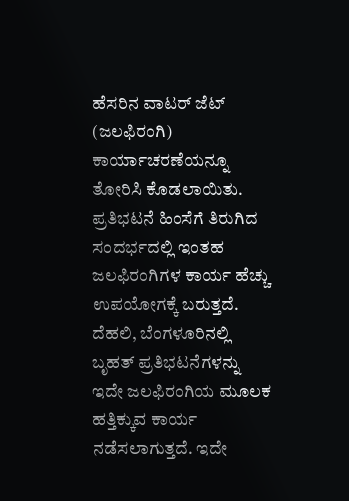ಹೆಸರಿನ ವಾಟರ್ ಜೆಟ್ (ಜಲಫಿರಂಗಿ) ಕಾರ್ಯಾಚರಣೆಯನ್ನೂ ತೋರಿಸಿ ಕೊಡಲಾಯಿತು. ಪ್ರತಿಭಟನೆ ಹಿಂಸೆಗೆ ತಿರುಗಿದ ಸಂದರ್ಭದಲ್ಲಿ ಇಂತಹ ಜಲಫಿರಂಗಿಗಳ ಕಾರ್ಯ ಹೆಚ್ಚು ಉಪಯೋಗಕ್ಕೆ ಬರುತ್ತದೆ. ದೆಹಲಿ, ಬೆಂಗಳೂರಿನಲ್ಲಿ ಬೃಹತ್ ಪ್ರತಿಭಟನೆಗಳನ್ನು ಇದೇ ಜಲಫಿರಂಗಿಯ ಮೂಲಕ ಹತ್ತಿಕ್ಕುವ ಕಾರ್ಯ ನಡೆಸಲಾಗುತ್ತದೆ. ಇದೇ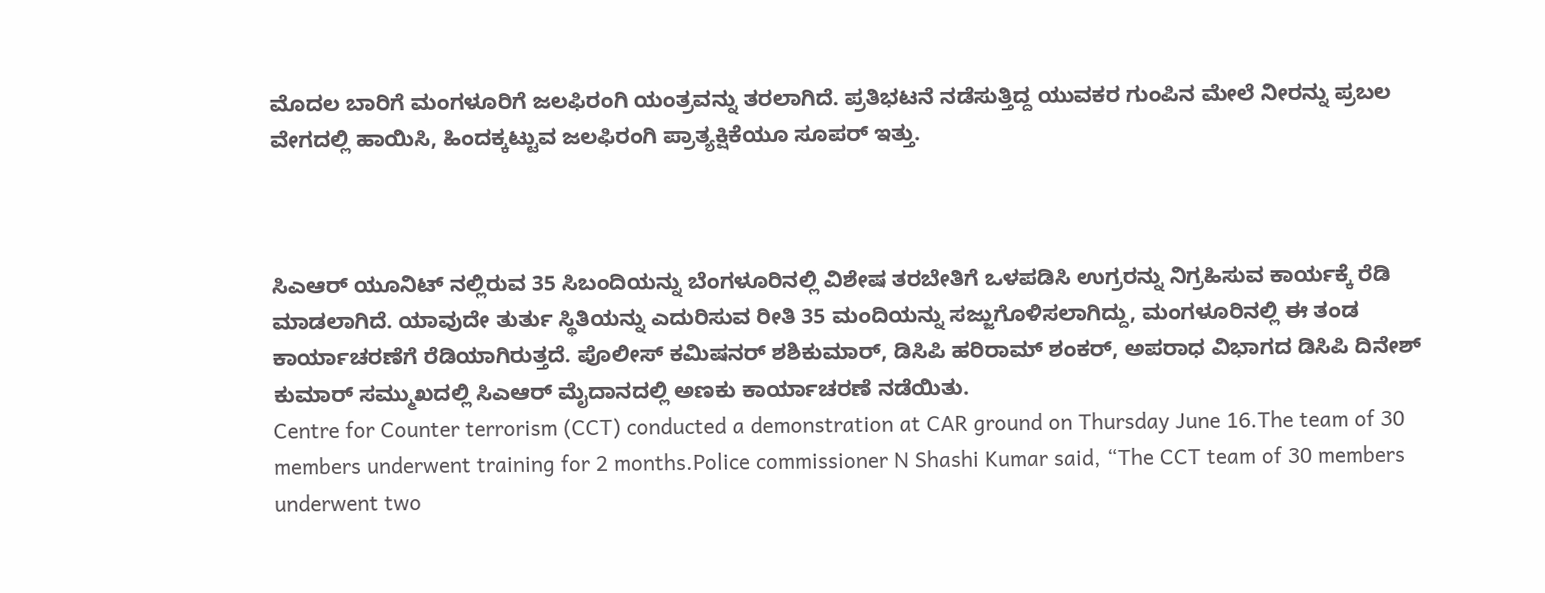ಮೊದಲ ಬಾರಿಗೆ ಮಂಗಳೂರಿಗೆ ಜಲಫಿರಂಗಿ ಯಂತ್ರವನ್ನು ತರಲಾಗಿದೆ. ಪ್ರತಿಭಟನೆ ನಡೆಸುತ್ತಿದ್ದ ಯುವಕರ ಗುಂಪಿನ ಮೇಲೆ ನೀರನ್ನು ಪ್ರಬಲ ವೇಗದಲ್ಲಿ ಹಾಯಿಸಿ, ಹಿಂದಕ್ಕಟ್ಟುವ ಜಲಫಿರಂಗಿ ಪ್ರಾತ್ಯಕ್ಷಿಕೆಯೂ ಸೂಪರ್ ಇತ್ತು.



ಸಿಎಆರ್ ಯೂನಿಟ್ ನಲ್ಲಿರುವ 35 ಸಿಬಂದಿಯನ್ನು ಬೆಂಗಳೂರಿನಲ್ಲಿ ವಿಶೇಷ ತರಬೇತಿಗೆ ಒಳಪಡಿಸಿ ಉಗ್ರರನ್ನು ನಿಗ್ರಹಿಸುವ ಕಾರ್ಯಕ್ಕೆ ರೆಡಿ ಮಾಡಲಾಗಿದೆ. ಯಾವುದೇ ತುರ್ತು ಸ್ಥಿತಿಯನ್ನು ಎದುರಿಸುವ ರೀತಿ 35 ಮಂದಿಯನ್ನು ಸಜ್ಜುಗೊಳಿಸಲಾಗಿದ್ದು, ಮಂಗಳೂರಿನಲ್ಲಿ ಈ ತಂಡ ಕಾರ್ಯಾಚರಣೆಗೆ ರೆಡಿಯಾಗಿರುತ್ತದೆ. ಪೊಲೀಸ್ ಕಮಿಷನರ್ ಶಶಿಕುಮಾರ್, ಡಿಸಿಪಿ ಹರಿರಾಮ್ ಶಂಕರ್, ಅಪರಾಧ ವಿಭಾಗದ ಡಿಸಿಪಿ ದಿನೇಶ್ ಕುಮಾರ್ ಸಮ್ಮುಖದಲ್ಲಿ ಸಿಎಆರ್ ಮೈದಾನದಲ್ಲಿ ಅಣಕು ಕಾರ್ಯಾಚರಣೆ ನಡೆಯಿತು.
Centre for Counter terrorism (CCT) conducted a demonstration at CAR ground on Thursday June 16.The team of 30 members underwent training for 2 months.Police commissioner N Shashi Kumar said, “The CCT team of 30 members underwent two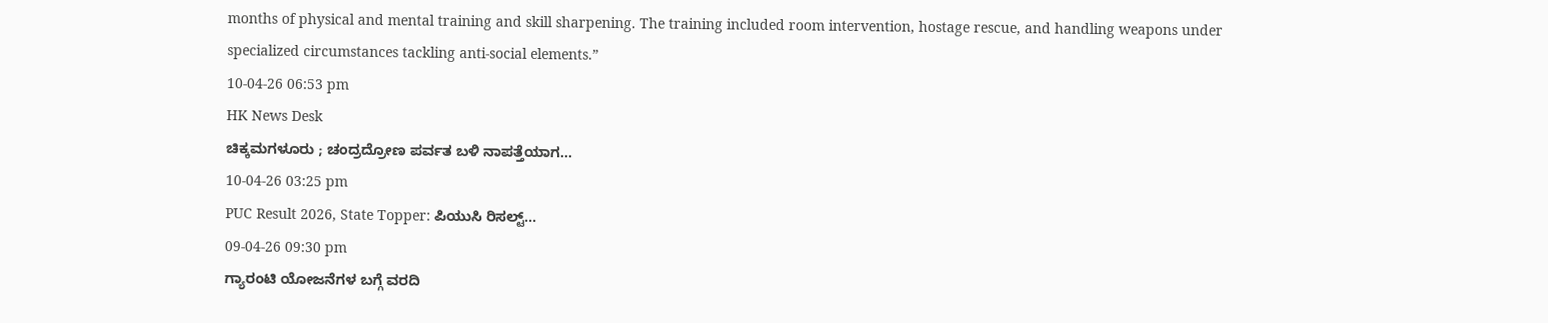months of physical and mental training and skill sharpening. The training included room intervention, hostage rescue, and handling weapons under specialized circumstances tackling anti-social elements.”
10-04-26 06:53 pm
HK News Desk
ಚಿಕ್ಕಮಗಳೂರು ; ಚಂದ್ರದ್ರೋಣ ಪರ್ವತ ಬಳಿ ನಾಪತ್ತೆಯಾಗ...
10-04-26 03:25 pm
PUC Result 2026, State Topper: ಪಿಯುಸಿ ರಿಸಲ್ಟ್...
09-04-26 09:30 pm
ಗ್ಯಾರಂಟಿ ಯೋಜನೆಗಳ ಬಗ್ಗೆ ವರದಿ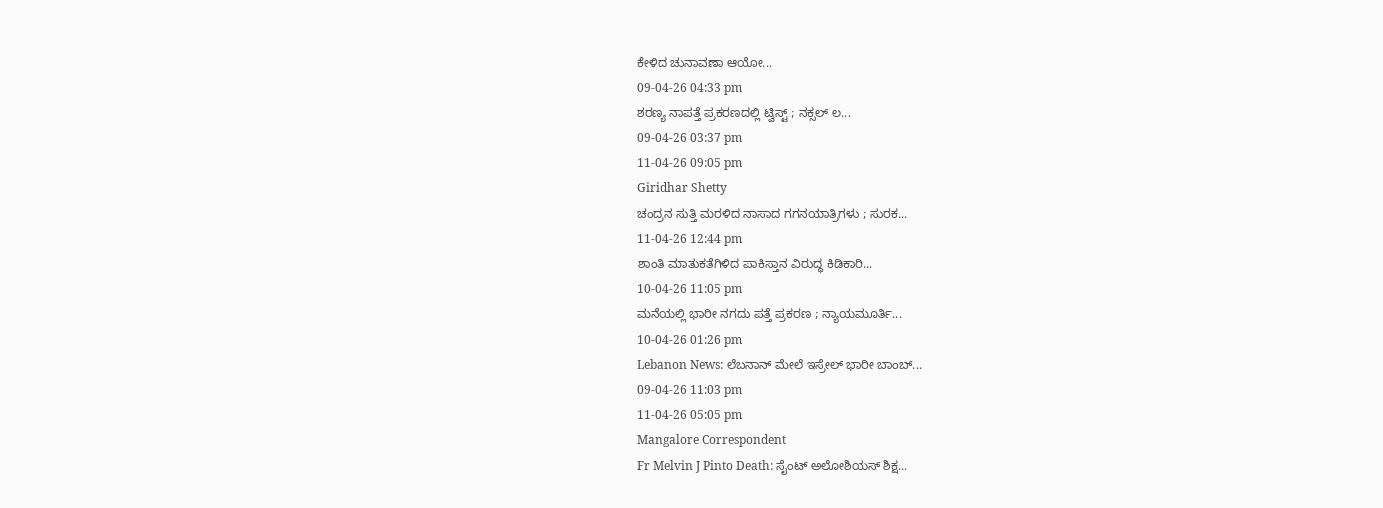ಕೇಳಿದ ಚುನಾವಣಾ ಆಯೋ...
09-04-26 04:33 pm
ಶರಣ್ಯ ನಾಪತ್ತೆ ಪ್ರಕರಣದಲ್ಲಿ ಟ್ವಿಸ್ಟ್ ; ನಕ್ಸಲ್ ಲ...
09-04-26 03:37 pm
11-04-26 09:05 pm
Giridhar Shetty
ಚಂದ್ರನ ಸುತ್ತಿ ಮರಳಿದ ನಾಸಾದ ಗಗನಯಾತ್ರಿಗಳು ; ಸುರಕ...
11-04-26 12:44 pm
ಶಾಂತಿ ಮಾತುಕತೆಗಿಳಿದ ಪಾಕಿಸ್ತಾನ ವಿರುದ್ಧ ಕಿಡಿಕಾರಿ...
10-04-26 11:05 pm
ಮನೆಯಲ್ಲಿ ಭಾರೀ ನಗದು ಪತ್ತೆ ಪ್ರಕರಣ ; ನ್ಯಾಯಮೂರ್ತಿ...
10-04-26 01:26 pm
Lebanon News: ಲೆಬನಾನ್ ಮೇಲೆ ಇಸ್ರೇಲ್ ಭಾರೀ ಬಾಂಬ್...
09-04-26 11:03 pm
11-04-26 05:05 pm
Mangalore Correspondent
Fr Melvin J Pinto Death: ಸೈಂಟ್ ಅಲೋಶಿಯಸ್ ಶಿಕ್ಷ...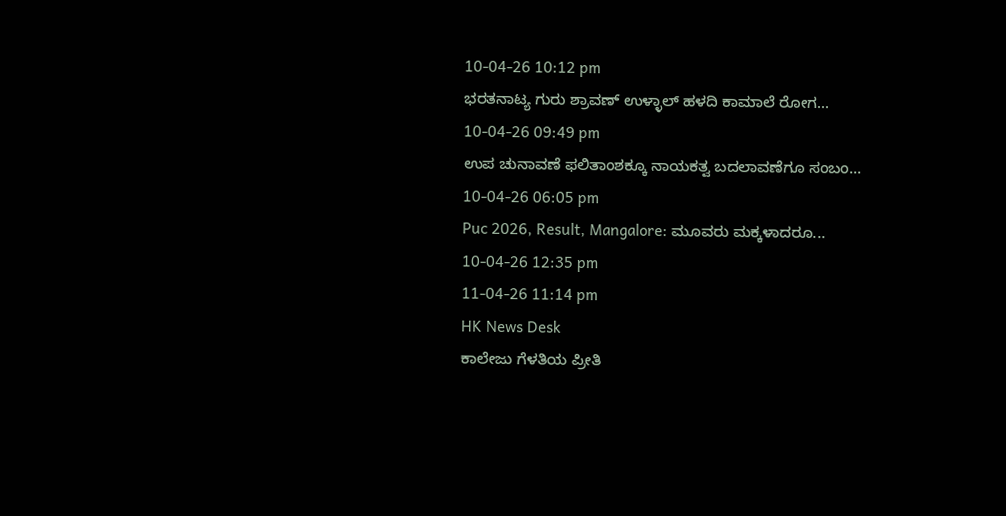10-04-26 10:12 pm
ಭರತನಾಟ್ಯ ಗುರು ಶ್ರಾವಣ್ ಉಳ್ಳಾಲ್ ಹಳದಿ ಕಾಮಾಲೆ ರೋಗ...
10-04-26 09:49 pm
ಉಪ ಚುನಾವಣೆ ಫಲಿತಾಂಶಕ್ಕೂ ನಾಯಕತ್ವ ಬದಲಾವಣೆಗೂ ಸಂಬಂ...
10-04-26 06:05 pm
Puc 2026, Result, Mangalore: ಮೂವರು ಮಕ್ಕಳಾದರೂ...
10-04-26 12:35 pm
11-04-26 11:14 pm
HK News Desk
ಕಾಲೇಜು ಗೆಳತಿಯ ಪ್ರೀತಿ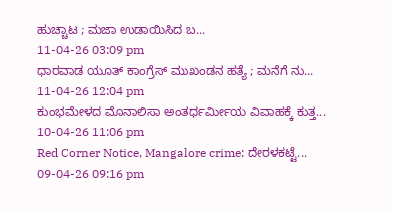ಹುಚ್ಚಾಟ ; ಮಜಾ ಉಡಾಯಿಸಿದ ಬ...
11-04-26 03:09 pm
ಧಾರವಾಡ ಯೂತ್ ಕಾಂಗ್ರೆಸ್ ಮುಖಂಡನ ಹತ್ಯೆ ; ಮನೆಗೆ ನು...
11-04-26 12:04 pm
ಕುಂಭಮೇಳದ ಮೊನಾಲಿಸಾ ಅಂತರ್ಧರ್ಮೀಯ ವಿವಾಹಕ್ಕೆ ಕುತ್ತ...
10-04-26 11:06 pm
Red Corner Notice, Mangalore crime: ದೇರಳಕಟ್ಟೆ...
09-04-26 09:16 pm